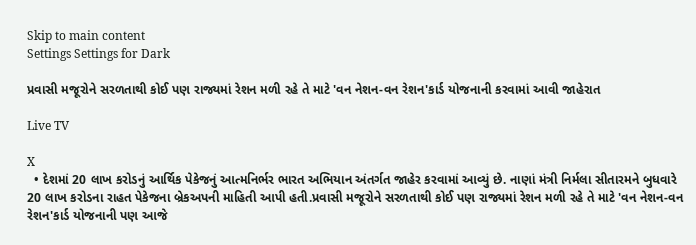Skip to main content
Settings Settings for Dark

પ્રવાસી મજૂરોને સરળતાથી કોઈ પણ રાજ્યમાં રેશન મળી રહે તે માટે 'વન નેશન-વન રેશન'કાર્ડ યોજનાની કરવામાં આવી જાહેરાત

Live TV

X
  • દેશમાં 20 લાખ કરોડનું આર્થિક પેકેજનું આત્મનિર્ભર ભારત અભિયાન અંતર્ગત જાહેર કરવામાં આવ્યું છે. નાણાં મંત્રી નિર્મલા સીતારમને બુધવારે 20 લાખ કરોડના રાહત પેકેજના બ્રેકઅપની માહિતી આપી હતી.પ્રવાસી મજૂરોને સરળતાથી કોઈ પણ રાજ્યમાં રેશન મળી રહે તે માટે 'વન નેશન-વન રેશન'કાર્ડ યોજનાની પણ આજે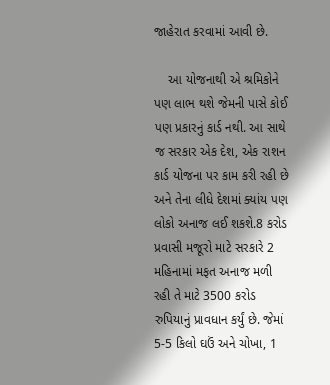જાહેરાત કરવામાં આવી છે.

    આ યોજનાથી એ શ્રમિકોને પણ લાભ થશે જેમની પાસે કોઈ પણ પ્રકારનું કાર્ડ નથી. આ સાથે જ સરકાર એક દેશ, એક રાશન કાર્ડ યોજના પર કામ કરી રહી છે અને તેના લીધે દેશમાં ક્યાંય પણ લોકો અનાજ લઈ શકશે.8 કરોડ પ્રવાસી મજૂરો માટે સરકારે 2 મહિનામાં મફત અનાજ મળી રહી તે માટે 3500 કરોડ રુપિયાનું પ્રાવધાન કર્યું છે. જેમાં 5-5 કિલો ઘઉં અને ચોખા, 1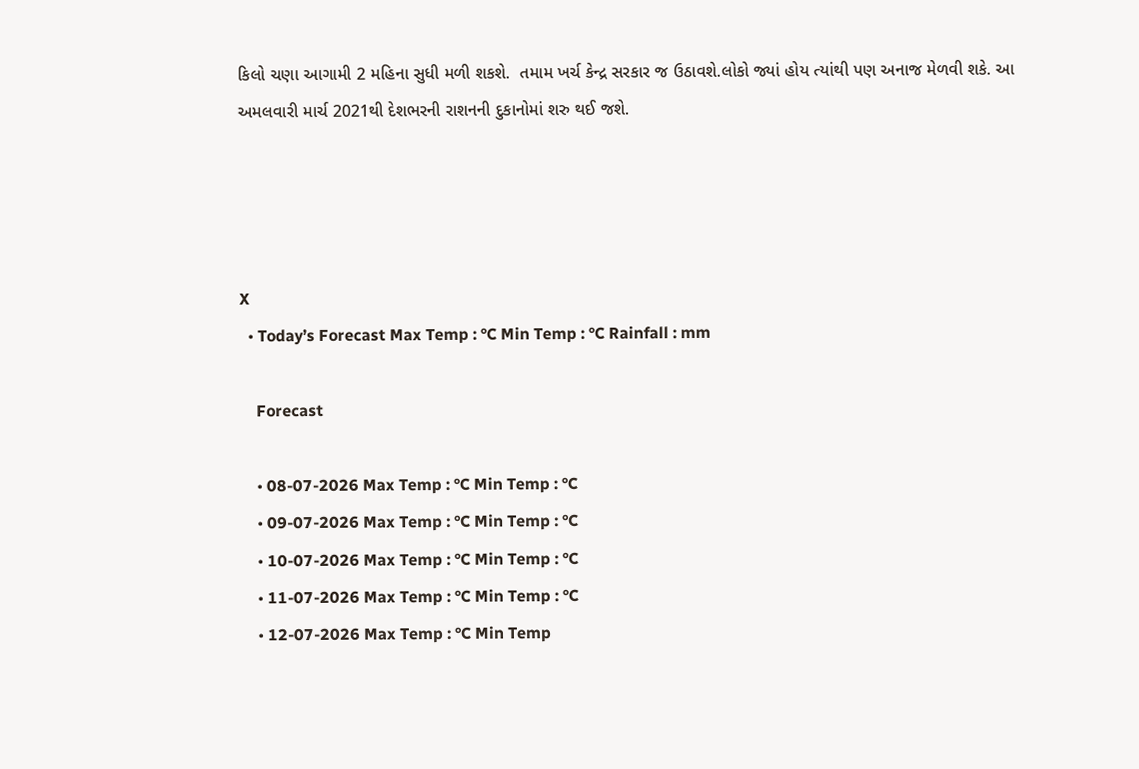કિલો ચણા આગામી 2 મહિના સુધી મળી શકશે.  તમામ ખર્ચ કેન્દ્ર સરકાર જ ઉઠાવશે.લોકો જ્યાં હોય ત્યાંથી પણ અનાજ મેળવી શકે. આ અમલવારી માર્ચ 2021થી દેશભરની રાશનની દુકાનોમાં શરુ થઈ જશે.




X
  • Today’s Forecast Max Temp : °C Min Temp : °C Rainfall : mm

    Forecast

    • 08-07-2026 Max Temp : °C Min Temp : °C
    • 09-07-2026 Max Temp : °C Min Temp : °C
    • 10-07-2026 Max Temp : °C Min Temp : °C
    • 11-07-2026 Max Temp : °C Min Temp : °C
    • 12-07-2026 Max Temp : °C Min Temp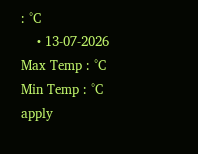: °C
    • 13-07-2026 Max Temp : °C Min Temp : °C
apply